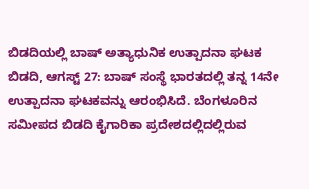ಬಿಡದಿಯಲ್ಲಿ ಬಾಷ್ ಅತ್ಯಾಧುನಿಕ ಉತ್ಪಾದನಾ ಘಟಕ
ಬಿಡದಿ, ಆಗಸ್ಟ್ 27: ಬಾಷ್ ಸಂಸ್ಥೆ ಭಾರತದಲ್ಲಿ ತನ್ನ 14ನೇ ಉತ್ಪಾದನಾ ಘಟಕವನ್ನು ಆರಂಭಿಸಿದೆ. ಬೆಂಗಳೂರಿನ ಸಮೀಪದ ಬಿಡದಿ ಕೈಗಾರಿಕಾ ಪ್ರದೇಶದಲ್ಲಿದಲ್ಲಿರುವ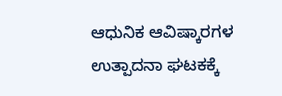ಆಧುನಿಕ ಆವಿಷ್ಕಾರಗಳ ಉತ್ಪಾದನಾ ಘಟಕಕ್ಕೆ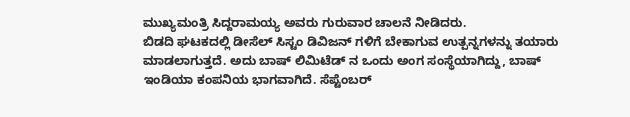ಮುಖ್ಯಮಂತ್ರಿ ಸಿದ್ದರಾಮಯ್ಯ ಅವರು ಗುರುವಾರ ಚಾಲನೆ ನೀಡಿದರು.
ಬಿಡದಿ ಘಟಕದಲ್ಲಿ ಡೀಸೆಲ್ ಸಿಸ್ಟಂ ಡಿವಿಜನ್ ಗಳಿಗೆ ಬೇಕಾಗುವ ಉತ್ಪನ್ನಗಳನ್ನು ತಯಾರು ಮಾಡಲಾಗುತ್ತದೆ. ಅದು ಬಾಷ್ ಲಿಮಿಟೆಡ್ ನ ಒಂದು ಅಂಗ ಸಂಸ್ಥೆಯಾಗಿದ್ದು, ಬಾಷ್ ಇಂಡಿಯಾ ಕಂಪನಿಯ ಭಾಗವಾಗಿದೆ. ಸೆಪ್ಟೆಂಬರ್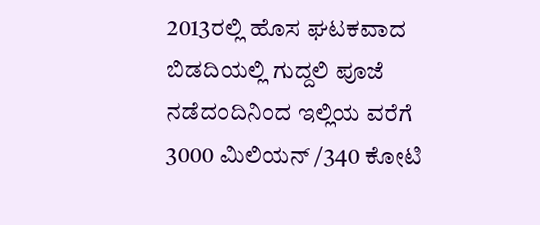2013ರಲ್ಲಿ ಹೊಸ ಘಟಕವಾದ ಬಿಡದಿಯಲ್ಲಿ ಗುದ್ದಲಿ ಪೂಜೆ ನಡೆದಂದಿನಿಂದ ಇಲ್ಲಿಯ ವರೆಗೆ 3000 ಮಿಲಿಯನ್ /340 ಕೋಟಿ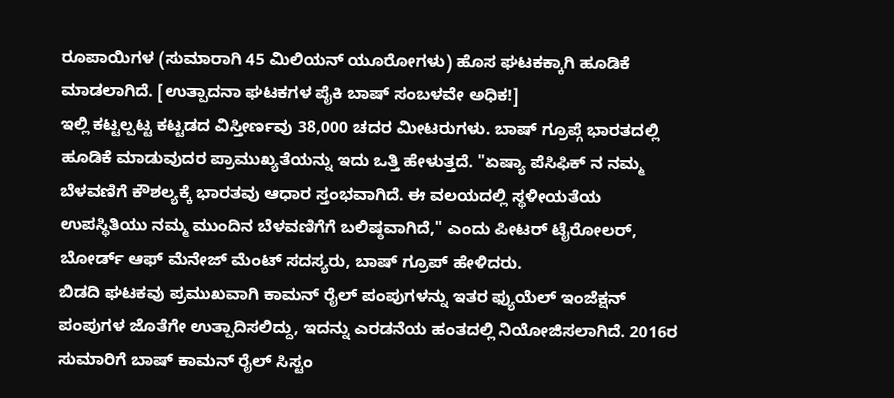ರೂಪಾಯಿಗಳ (ಸುಮಾರಾಗಿ 45 ಮಿಲಿಯನ್ ಯೂರೋಗಳು) ಹೊಸ ಘಟಕಕ್ಕಾಗಿ ಹೂಡಿಕೆ ಮಾಡಲಾಗಿದೆ. [ಉತ್ಪಾದನಾ ಘಟಕಗಳ ಪೈಕಿ ಬಾಷ್ ಸಂಬಳವೇ ಅಧಿಕ!]
ಇಲ್ಲಿ ಕಟ್ಟಲ್ಪಟ್ಟ ಕಟ್ಟಡದ ವಿಸ್ತೀರ್ಣವು 38,000 ಚದರ ಮೀಟರುಗಳು. ಬಾಷ್ ಗ್ರೂಪ್ಗೆ ಭಾರತದಲ್ಲಿ ಹೂಡಿಕೆ ಮಾಡುವುದರ ಪ್ರಾಮುಖ್ಯತೆಯನ್ನು ಇದು ಒತ್ತಿ ಹೇಳುತ್ತದೆ. "ಏಷ್ಯಾ ಪೆಸಿಫಿಕ್ ನ ನಮ್ಮ ಬೆಳವಣಿಗೆ ಕೌಶಲ್ಯಕ್ಕೆ ಭಾರತವು ಆಧಾರ ಸ್ತಂಭವಾಗಿದೆ. ಈ ವಲಯದಲ್ಲಿ ಸ್ಥಳೀಯತೆಯ ಉಪಸ್ಥಿತಿಯು ನಮ್ಮ ಮುಂದಿನ ಬೆಳವಣಿಗೆಗೆ ಬಲಿಷ್ಠವಾಗಿದೆ," ಎಂದು ಪೀಟರ್ ಟೈರೋಲರ್, ಬೋರ್ಡ್ ಆಫ್ ಮೆನೇಜ್ ಮೆಂಟ್ ಸದಸ್ಯರು, ಬಾಷ್ ಗ್ರೂಪ್ ಹೇಳಿದರು.
ಬಿಡದಿ ಘಟಕವು ಪ್ರಮುಖವಾಗಿ ಕಾಮನ್ ರೈಲ್ ಪಂಪುಗಳನ್ನು ಇತರ ಫ್ಯುಯೆಲ್ ಇಂಜೆಕ್ಷನ್ ಪಂಪುಗಳ ಜೊತೆಗೇ ಉತ್ಪಾದಿಸಲಿದ್ದು, ಇದನ್ನು ಎರಡನೆಯ ಹಂತದಲ್ಲಿ ನಿಯೋಜಿಸಲಾಗಿದೆ. 2016ರ ಸುಮಾರಿಗೆ ಬಾಷ್ ಕಾಮನ್ ರೈಲ್ ಸಿಸ್ಟಂ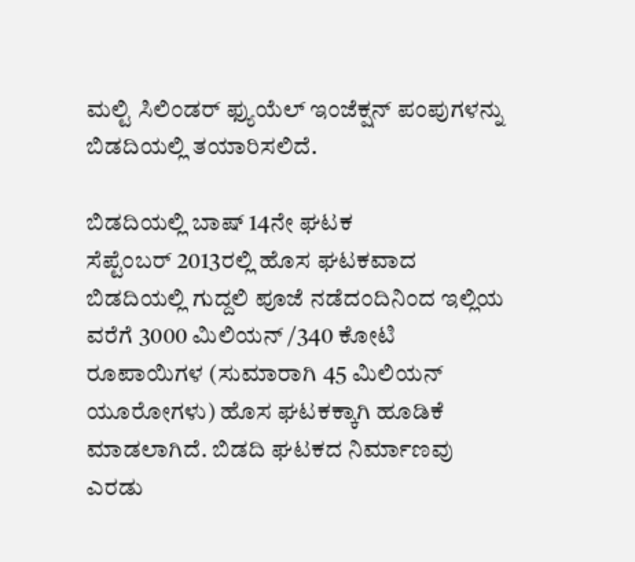ಮಲ್ಟಿ ಸಿಲಿಂಡರ್ ಫ್ಯುಯೆಲ್ ಇಂಜೆಕ್ಷನ್ ಪಂಪುಗಳನ್ನು ಬಿಡದಿಯಲ್ಲಿ ತಯಾರಿಸಲಿದೆ.

ಬಿಡದಿಯಲ್ಲಿ ಬಾಷ್ 14ನೇ ಘಟಕ
ಸೆಪ್ಟೆಂಬರ್ 2013ರಲ್ಲಿ ಹೊಸ ಘಟಕವಾದ ಬಿಡದಿಯಲ್ಲಿ ಗುದ್ದಲಿ ಪೂಜೆ ನಡೆದಂದಿನಿಂದ ಇಲ್ಲಿಯ ವರೆಗೆ 3000 ಮಿಲಿಯನ್ /340 ಕೋಟಿ ರೂಪಾಯಿಗಳ (ಸುಮಾರಾಗಿ 45 ಮಿಲಿಯನ್ ಯೂರೋಗಳು) ಹೊಸ ಘಟಕಕ್ಕಾಗಿ ಹೂಡಿಕೆ ಮಾಡಲಾಗಿದೆ. ಬಿಡದಿ ಘಟಕದ ನಿರ್ಮಾಣವು ಎರಡು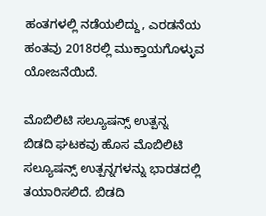ಹಂತಗಳಲ್ಲಿ ನಡೆಯಲಿದ್ದು, ಎರಡನೆಯ ಹಂತವು 2018ರಲ್ಲಿ ಮುಕ್ತಾಯಗೊಳ್ಳುವ ಯೋಜನೆಯಿದೆ.

ಮೊಬಿಲಿಟಿ ಸಲ್ಯೂಷನ್ಸ್ ಉತ್ಪನ್ನ
ಬಿಡದಿ ಘಟಕವು ಹೊಸ ಮೊಬಿಲಿಟಿ ಸಲ್ಯೂಷನ್ಸ್ ಉತ್ಪನ್ನಗಳನ್ನು ಭಾರತದಲ್ಲಿ ತಯಾರಿಸಲಿದೆ. ಬಿಡದಿ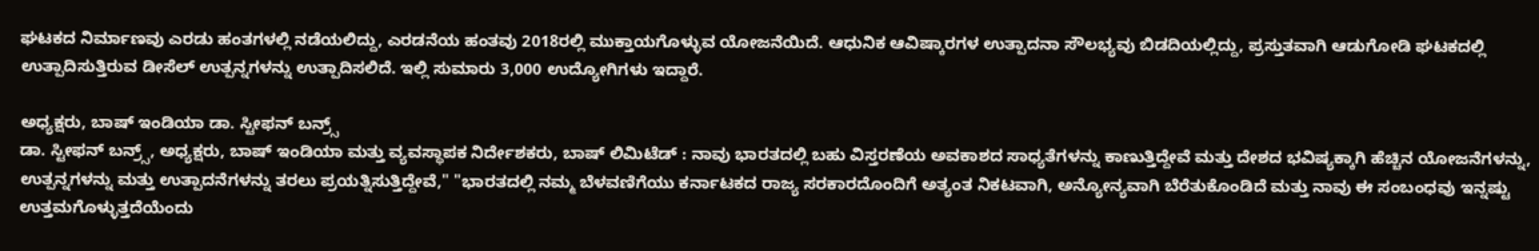ಘಟಕದ ನಿರ್ಮಾಣವು ಎರಡು ಹಂತಗಳಲ್ಲಿ ನಡೆಯಲಿದ್ದು, ಎರಡನೆಯ ಹಂತವು 2018ರಲ್ಲಿ ಮುಕ್ತಾಯಗೊಳ್ಳುವ ಯೋಜನೆಯಿದೆ. ಆಧುನಿಕ ಆವಿಷ್ಕಾರಗಳ ಉತ್ಪಾದನಾ ಸೌಲಭ್ಯವು ಬಿಡದಿಯಲ್ಲಿದ್ದು, ಪ್ರಸ್ತುತವಾಗಿ ಆಡುಗೋಡಿ ಘಟಕದಲ್ಲಿ ಉತ್ಪಾದಿಸುತ್ತಿರುವ ಡೀಸೆಲ್ ಉತ್ಪನ್ನಗಳನ್ನು ಉತ್ಪಾದಿಸಲಿದೆ. ಇಲ್ಲಿ ಸುಮಾರು 3,000 ಉದ್ಯೋಗಿಗಳು ಇದ್ದಾರೆ.

ಅಧ್ಯಕ್ಷರು, ಬಾಷ್ ಇಂಡಿಯಾ ಡಾ. ಸ್ಟೀಫನ್ ಬನ್ರ್ಸ್
ಡಾ. ಸ್ಟೀಫನ್ ಬನ್ರ್ಸ್, ಅಧ್ಯಕ್ಷರು, ಬಾಷ್ ಇಂಡಿಯಾ ಮತ್ತು ವ್ಯವಸ್ಥಾಪಕ ನಿರ್ದೇಶಕರು, ಬಾಷ್ ಲಿಮಿಟೆಡ್ : ನಾವು ಭಾರತದಲ್ಲಿ ಬಹು ವಿಸ್ತರಣೆಯ ಅವಕಾಶದ ಸಾಧ್ಯತೆಗಳನ್ನು ಕಾಣುತ್ತಿದ್ದೇವೆ ಮತ್ತು ದೇಶದ ಭವಿಷ್ಯಕ್ಕಾಗಿ ಹೆಚ್ಚಿನ ಯೋಜನೆಗಳನ್ನು, ಉತ್ಪನ್ನಗಳನ್ನು ಮತ್ತು ಉತ್ಪಾದನೆಗಳನ್ನು ತರಲು ಪ್ರಯತ್ನಿಸುತ್ತಿದ್ದೇವೆ," "ಭಾರತದಲ್ಲಿ ನಮ್ಮ ಬೆಳವಣಿಗೆಯು ಕರ್ನಾಟಕದ ರಾಜ್ಯ ಸರಕಾರದೊಂದಿಗೆ ಅತ್ಯಂತ ನಿಕಟವಾಗಿ, ಅನ್ಯೋನ್ಯವಾಗಿ ಬೆರೆತುಕೊಂಡಿದೆ ಮತ್ತು ನಾವು ಈ ಸಂಬಂಧವು ಇನ್ನಷ್ಟು ಉತ್ತಮಗೊಳ್ಳುತ್ತದೆಯೆಂದು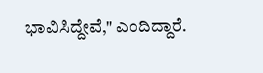ಭಾವಿಸಿದ್ದೇವೆ," ಎಂದಿದ್ದಾರೆ.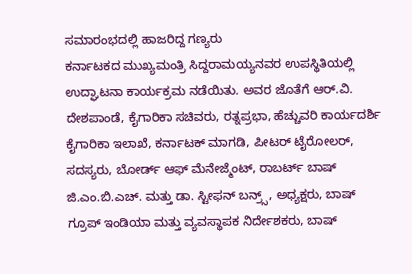ಸಮಾರಂಭದಲ್ಲಿ ಹಾಜರಿದ್ದ ಗಣ್ಯರು
ಕರ್ನಾಟಕದ ಮುಖ್ಯಮಂತ್ರಿ ಸಿದ್ದರಾಮಯ್ಯನವರ ಉಪಸ್ಥಿತಿಯಲ್ಲಿ ಉದ್ಘಾಟನಾ ಕಾರ್ಯಕ್ರಮ ನಡೆಯಿತು. ಅವರ ಜೊತೆಗೆ ಆರ್.ವಿ. ದೇಶಪಾಂಡೆ, ಕೈಗಾರಿಕಾ ಸಚಿವರು, ರತ್ನಪ್ರಭಾ, ಹೆಚ್ಚುವರಿ ಕಾರ್ಯದರ್ಶಿ ಕೈಗಾರಿಕಾ ಇಲಾಖೆ, ಕರ್ನಾಟಕ್ ಮಾಗಡಿ, ಪೀಟರ್ ಟೈರೋಲರ್, ಸದಸ್ಯರು, ಬೋರ್ಡ್ ಆಫ್ ಮೆನೇಜ್ಮೆಂಟ್, ರಾಬರ್ಟ್ ಬಾಷ್ ಜಿ.ಎಂ.ಬಿ.ಎಚ್. ಮತ್ತು ಡಾ. ಸ್ಟೀಫನ್ ಬನ್ರ್ಸ್, ಅಧ್ಯಕ್ಷರು, ಬಾಷ್ ಗ್ರೂಪ್ ಇಂಡಿಯಾ ಮತ್ತು ವ್ಯವಸ್ಥಾಪಕ ನಿರ್ದೇಶಕರು, ಬಾಷ್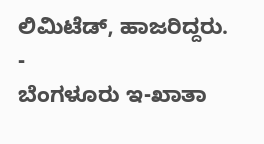ಲಿಮಿಟೆಡ್, ಹಾಜರಿದ್ದರು.
-
ಬೆಂಗಳೂರು ಇ-ಖಾತಾ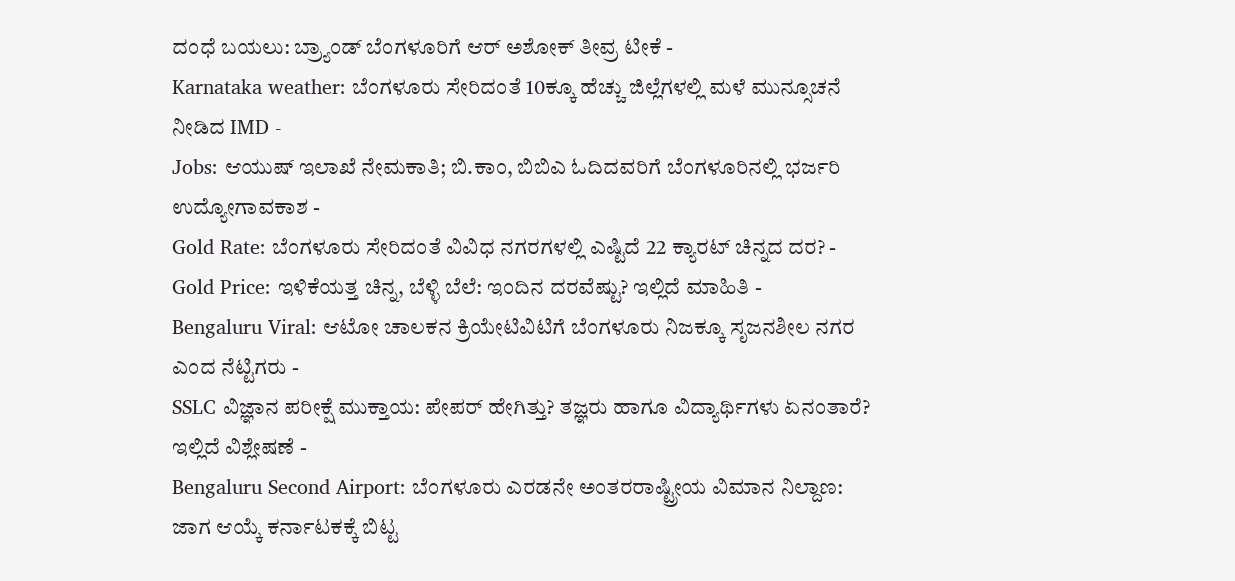ದಂಧೆ ಬಯಲು: ಬ್ರ್ಯಾಂಡ್ ಬೆಂಗಳೂರಿಗೆ ಆರ್ ಅಶೋಕ್ ತೀವ್ರ ಟೀಕೆ -
Karnataka weather: ಬೆಂಗಳೂರು ಸೇರಿದಂತೆ 10ಕ್ಕೂ ಹೆಚ್ಚು ಜಿಲ್ಲೆಗಳಲ್ಲಿ ಮಳೆ ಮುನ್ಸೂಚನೆ ನೀಡಿದ IMD -
Jobs: ಆಯುಷ್ ಇಲಾಖೆ ನೇಮಕಾತಿ; ಬಿ.ಕಾಂ, ಬಿಬಿಎ ಓದಿದವರಿಗೆ ಬೆಂಗಳೂರಿನಲ್ಲಿ ಭರ್ಜರಿ ಉದ್ಯೋಗಾವಕಾಶ -
Gold Rate: ಬೆಂಗಳೂರು ಸೇರಿದಂತೆ ವಿವಿಧ ನಗರಗಳಲ್ಲಿ ಎಷ್ಟಿದೆ 22 ಕ್ಯಾರಟ್ ಚಿನ್ನದ ದರ? -
Gold Price: ಇಳಿಕೆಯತ್ತ ಚಿನ್ನ, ಬೆಳ್ಳಿ ಬೆಲೆ: ಇಂದಿನ ದರವೆಷ್ಟು? ಇಲ್ಲಿದೆ ಮಾಹಿತಿ -
Bengaluru Viral: ಆಟೋ ಚಾಲಕನ ಕ್ರಿಯೇಟಿವಿಟಿಗೆ ಬೆಂಗಳೂರು ನಿಜಕ್ಕೂ ಸೃಜನಶೀಲ ನಗರ ಎಂದ ನೆಟ್ಟಿಗರು -
SSLC ವಿಜ್ಞಾನ ಪರೀಕ್ಷೆ ಮುಕ್ತಾಯ: ಪೇಪರ್ ಹೇಗಿತ್ತು? ತಜ್ಞರು ಹಾಗೂ ವಿದ್ಯಾರ್ಥಿಗಳು ಏನಂತಾರೆ? ಇಲ್ಲಿದೆ ವಿಶ್ಲೇಷಣೆ -
Bengaluru Second Airport: ಬೆಂಗಳೂರು ಎರಡನೇ ಅಂತರರಾಷ್ಟ್ರೀಯ ವಿಮಾನ ನಿಲ್ದಾಣ: ಜಾಗ ಆಯ್ಕೆ ಕರ್ನಾಟಕಕ್ಕೆ ಬಿಟ್ಟ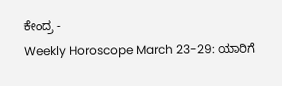ಕೇಂದ್ರ -
Weekly Horoscope March 23-29: ಯಾರಿಗೆ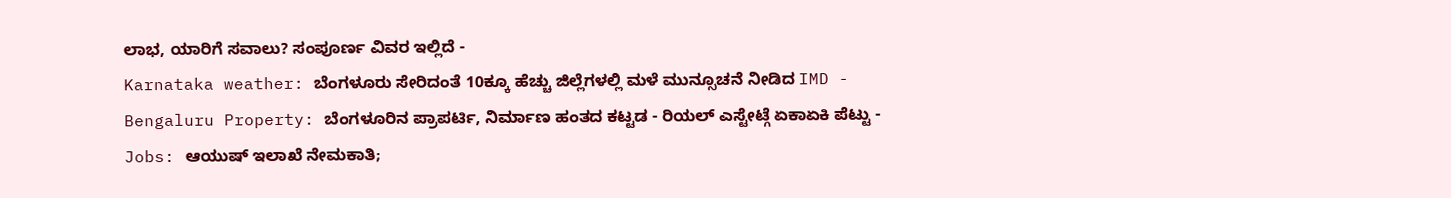ಲಾಭ, ಯಾರಿಗೆ ಸವಾಲು? ಸಂಪೂರ್ಣ ವಿವರ ಇಲ್ಲಿದೆ -
Karnataka weather: ಬೆಂಗಳೂರು ಸೇರಿದಂತೆ 10ಕ್ಕೂ ಹೆಚ್ಚು ಜಿಲ್ಲೆಗಳಲ್ಲಿ ಮಳೆ ಮುನ್ಸೂಚನೆ ನೀಡಿದ IMD -
Bengaluru Property: ಬೆಂಗಳೂರಿನ ಪ್ರಾಪರ್ಟಿ, ನಿರ್ಮಾಣ ಹಂತದ ಕಟ್ಟಡ - ರಿಯಲ್ ಎಸ್ಟೇಟ್ಗೆ ಏಕಾಏಕಿ ಪೆಟ್ಟು -
Jobs: ಆಯುಷ್ ಇಲಾಖೆ ನೇಮಕಾತಿ;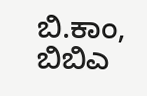ಬಿ.ಕಾಂ, ಬಿಬಿಎ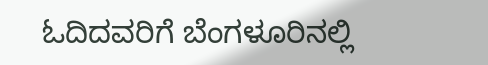ಓದಿದವರಿಗೆ ಬೆಂಗಳೂರಿನಲ್ಲಿ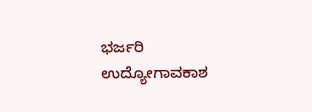ಭರ್ಜರಿ ಉದ್ಯೋಗಾವಕಾಶ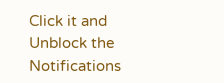Click it and Unblock the Notifications